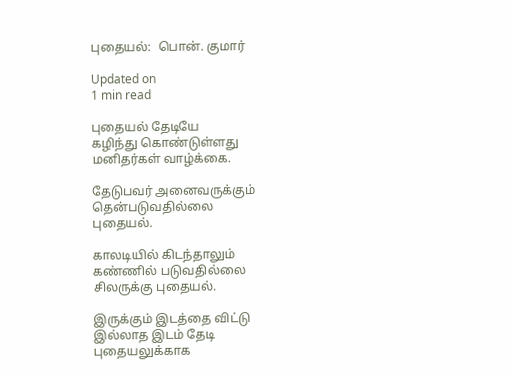புதையல்:  பொன். குமார்

Updated on
1 min read

புதையல் தேடியே
கழிந்து கொண்டுள்ளது
மனிதர்கள் வாழ்க்கை.

தேடுபவர் அனைவருக்கும்
தென்படுவதில்லை
புதையல்.

காலடியில் கிடந்தாலும்
கண்ணில் படுவதில்லை
சிலருக்கு புதையல்.

இருக்கும் இடத்தை விட்டு
இல்லாத இடம் தேடி
புதையலுக்காக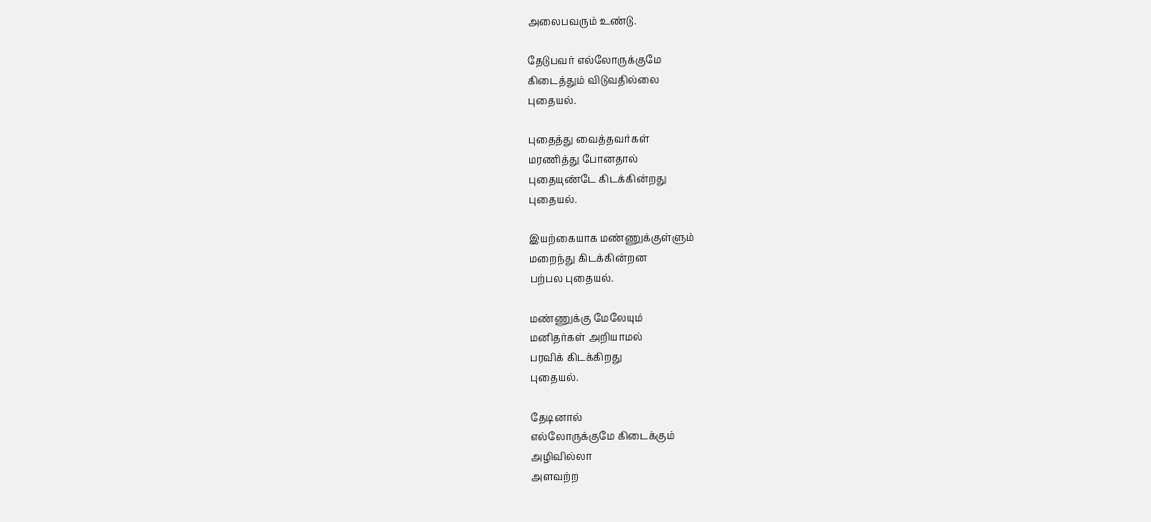அலைபவரும் உண்டு.

தேடுபவர் எல்லோருக்குமே
கிடைத்தும் விடுவதில்லை
புதையல்.

புதைத்து வைத்தவர்கள்
மரணித்து போனதால்
புதையுண்டே கிடக்கின்றது
புதையல்.

இயற்கையாக மண்ணுக்குள்ளும்
மறைந்து கிடக்கின்றன
பற்பல புதையல்.

மண்ணுக்கு மேலேயும்
மனிதர்கள் அறியாமல்
பரவிக் கிடக்கிறது
புதையல்.

தேடினால்
எல்லோருக்குமே கிடைக்கும்
அழிவில்லா
அளவற்ற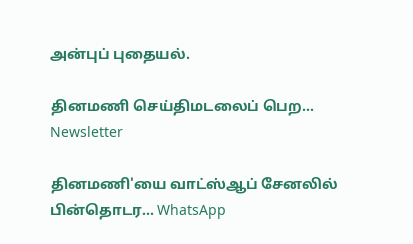அன்புப் புதையல்.

தினமணி செய்திமடலைப் பெற... Newsletter

தினமணி'யை வாட்ஸ்ஆப் சேனலில் பின்தொடர... WhatsApp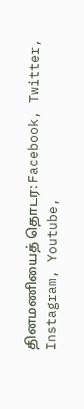தினமணியைத் தொடர: Facebook, Twitter, Instagram, Youtube,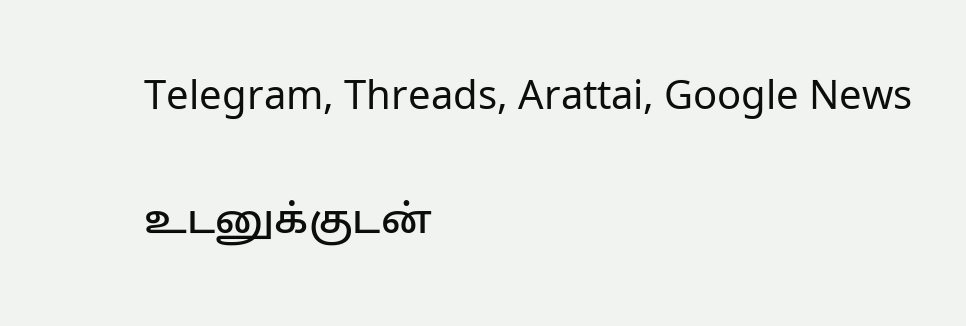Telegram, Threads, Arattai, Google News

உடனுக்குடன்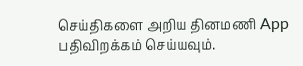செய்திகளை அறிய தினமணி App பதிவிறக்கம் செய்யவும்.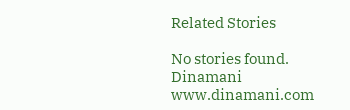Related Stories

No stories found.
Dinamani
www.dinamani.com